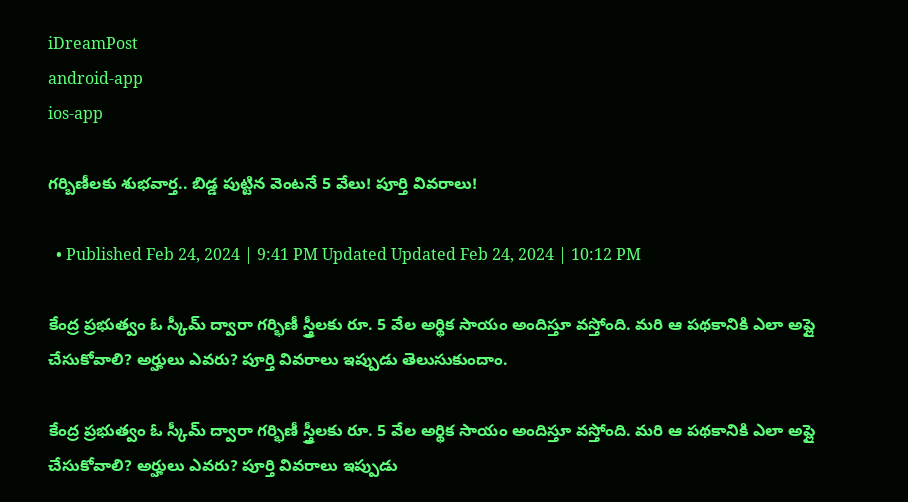iDreamPost
android-app
ios-app

గర్బిణీలకు శుభవార్త.. బిడ్డ పుట్టిన వెంటనే 5 వేలు! పూర్తి వివరాలు!

  • Published Feb 24, 2024 | 9:41 PM Updated Updated Feb 24, 2024 | 10:12 PM

కేంద్ర ప్రభుత్వం ఓ స్కీమ్ ద్వారా గర్భిణీ స్త్రీలకు రూ. 5 వేల అర్థిక సాయం అందిస్తూ వస్తోంది. మరి ఆ పథకానికి ఎలా అప్లై చేసుకోవాలి? అర్హులు ఎవరు? పూర్తి వివరాలు ఇప్పుడు తెలుసుకుందాం.

కేంద్ర ప్రభుత్వం ఓ స్కీమ్ ద్వారా గర్భిణీ స్త్రీలకు రూ. 5 వేల అర్థిక సాయం అందిస్తూ వస్తోంది. మరి ఆ పథకానికి ఎలా అప్లై చేసుకోవాలి? అర్హులు ఎవరు? పూర్తి వివరాలు ఇప్పుడు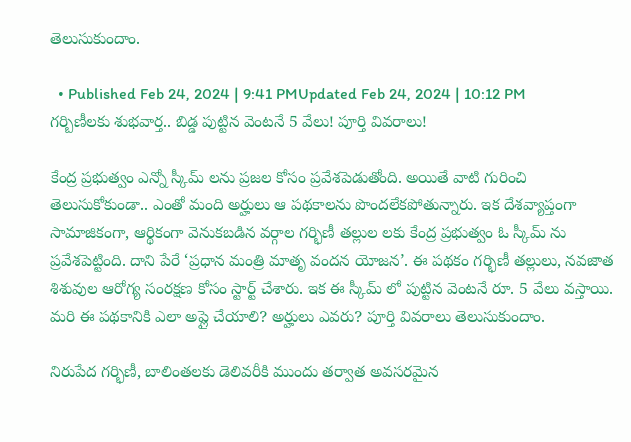తెలుసుకుందాం.

  • Published Feb 24, 2024 | 9:41 PMUpdated Feb 24, 2024 | 10:12 PM
గర్బిణీలకు శుభవార్త.. బిడ్డ పుట్టిన వెంటనే 5 వేలు! పూర్తి వివరాలు!

కేంద్ర ప్రభుత్వం ఎన్నో స్కీమ్ లను ప్రజల కోసం ప్రవేశపెడుతోంది. అయితే వాటి గురించి తెలుసుకోకుండా.. ఎంతో మంది అర్హులు ఆ పథకాలను పొందలేకపోతున్నారు. ఇక దేశవ్యాప్తంగా సామాజికంగా, ఆర్థికంగా వెనుకబడిన వర్గాల గర్భిణీ తల్లుల లకు కేంద్ర ప్రభుత్వం ఓ స్కీమ్ ను ప్రవేశపెట్టింది. దాని పేరే ‘ప్రధాన మంత్రి మాతృ వందన యోజన’. ఈ పథకం గర్భిణీ తల్లులు, నవజాత శిశువుల ఆరోగ్య సంరక్షణ కోసం స్టార్ట్ చేశారు. ఇక ఈ స్కీమ్ లో పుట్టిన వెంటనే రూ. 5 వేలు వస్తాయి. మరి ఈ పథకానికి ఎలా అప్లై చేయాలి? అర్హులు ఎవరు? పూర్తి వివరాలు తెలుసుకుందాం.

నిరుపేద గర్భిణీ, బాలింతలకు డెలివరీకి ముందు తర్వాత అవసరమైన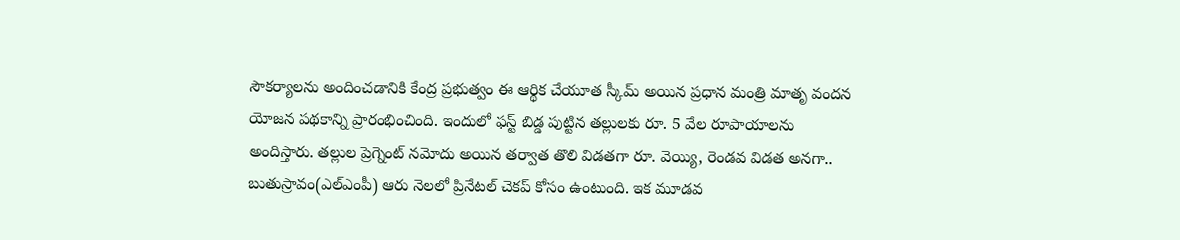సౌకర్యాలను అందించడానికి కేంద్ర ప్రభుత్వం ఈ ఆర్థిక చేయూత స్కీమ్ అయిన ప్రధాన మంత్రి మాతృ వందన యోజన పథకాన్ని ప్రారంభించింది. ఇందులో ఫస్ట్ బిడ్డ పుట్టిన తల్లులకు రూ. 5 వేల రూపాయాలను అందిస్తారు. తల్లుల ప్రెగ్నెంట్ నమోదు అయిన తర్వాత తొలి విడతగా రూ. వెయ్యి, రెండవ విడత అనగా.. బుతుస్రావం(ఎల్ఎంపీ) ఆరు నెలలో ప్రినేటల్ చెకప్ కోసం ఉంటుంది. ఇక మూడవ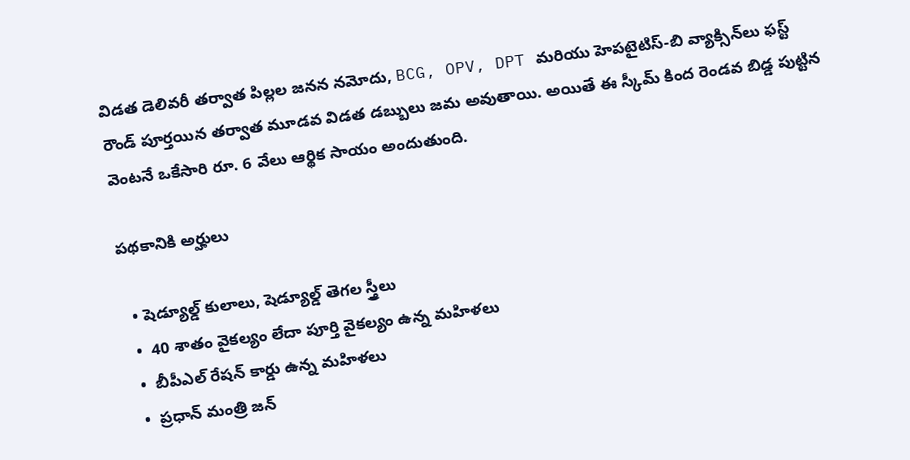విడత డెలివరీ తర్వాత పిల్లల జనన నమోదు, BCG, OPV, DPT మరియు హెపటైటిస్-బి వ్యాక్సిన్‌లు ఫస్ట్ రౌండ్ పూర్తయిన తర్వాత మూడవ విడత డబ్బులు జమ అవుతాయి. అయితే ఈ స్కీమ్ కింద రెండవ బిడ్డ పుట్టిన వెంటనే ఒకేసారి రూ. 6 వేలు ఆర్థిక సాయం అందుతుంది.

పథకానికి అర్హులు

  • షెడ్యూల్డ్ కులాలు, షెడ్యూల్డ్ తెగల స్త్రీలు
  •  40 శాతం వైకల్యం లేదా పూర్తి వైకల్యం ఉన్న మహిళలు
  •  బీపీఎల్ రేషన్ కార్డు ఉన్న మహిళలు
  •  ప్రధాన్ మంత్రి జన్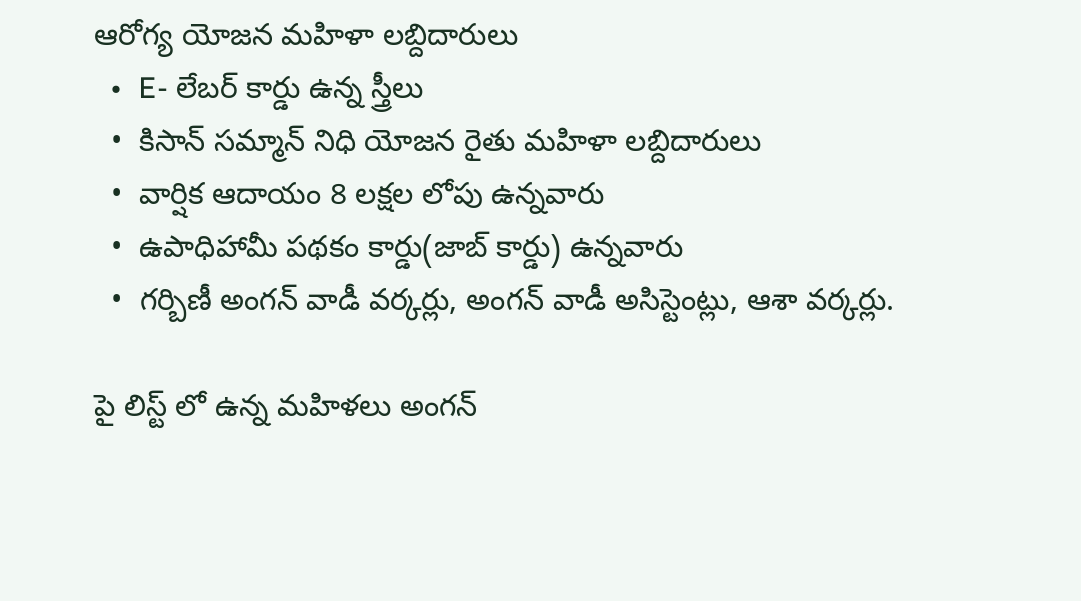ఆరోగ్య యోజన మహిళా లబ్దిదారులు
  •  E- లేబర్ కార్డు ఉన్న స్త్రీలు
  •  కిసాన్ సమ్మాన్ నిధి యోజన రైతు మహిళా లబ్దిదారులు
  •  వార్షిక ఆదాయం 8 లక్షల లోపు ఉన్నవారు
  •  ఉపాధిహామీ పథకం కార్డు(జాబ్ కార్డు) ఉన్నవారు
  •  గర్బిణీ అంగన్ వాడీ వర్కర్లు, అంగన్ వాడీ అసిస్టెంట్లు, ఆశా వర్కర్లు.

పై లిస్ట్ లో ఉన్న మహిళలు అంగన్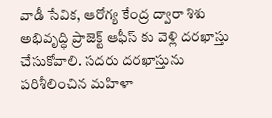వాడీ సేవిక, ఆరోగ్య కేంద్ర ద్వారా శిశు అభివృద్ధి ప్రాజెక్ట్ ఆఫీస్ కు వెళ్లి దరఖాస్తు చేసుకోవాలి. సదరు దరఖాస్తును పరిశీలించిన మహిళా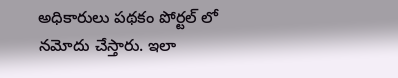అధికారులు పథకం పోర్టల్ లో నమోదు చేస్తారు. ఇలా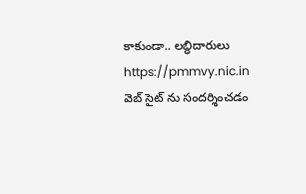కాకుండా.. లబ్ధిదారులు https://pmmvy.nic.in వెబ్ సైట్ ను సందర్శించడం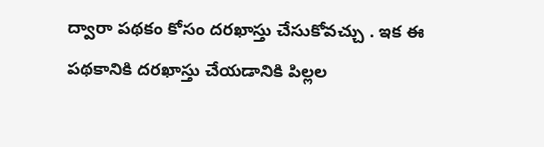ద్వారా పథకం కోసం దరఖాస్తు చేసుకోవచ్చు . ఇక ఈ పథకానికి దరఖాస్తు చేయడానికి పిల్లల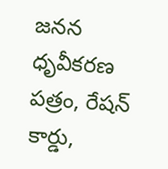జనన ధృవీకరణ పత్రం, రేషన్ కార్డు,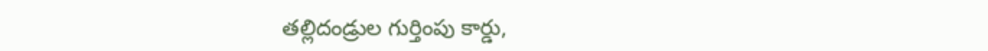తల్లిదండ్రుల గుర్తింపు కార్డు,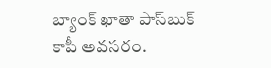బ్యాంక్ ఖాతా పాస్‌బుక్ కాపీ అవసరం.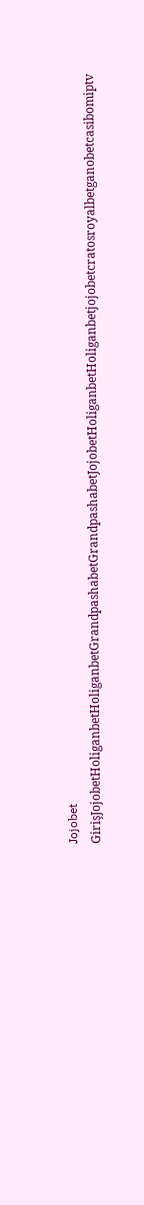Jojobet GirişJojobetHoliganbetHoliganbetGrandpashabetGrandpashabetJojobetHoliganbetHoliganbetjojobetcratosroyalbetganobetcasibomiptv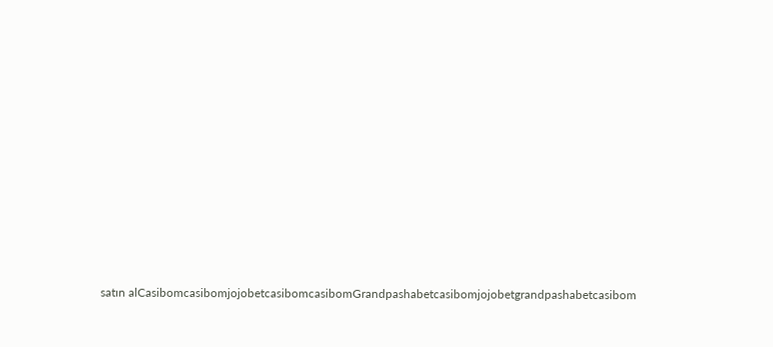satın alCasibomcasibomjojobetcasibomcasibomGrandpashabetcasibomjojobetgrandpashabetcasibom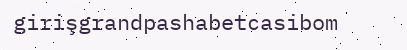girişgrandpashabetcasibom